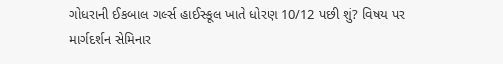ગોધરાની ઈકબાલ ગર્લ્સ હાઈસ્કૂલ ખાતે ધોરણ 10/12 પછી શું? વિષય પર માર્ગદર્શન સેમિનાર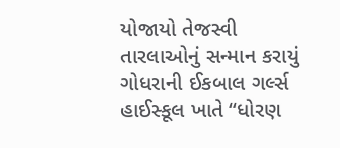યોજાયો તેજસ્વી તારલાઓનું સન્માન કરાયું
ગોધરાની ઈકબાલ ગર્લ્સ હાઈસ્કૂલ ખાતે “ધોરણ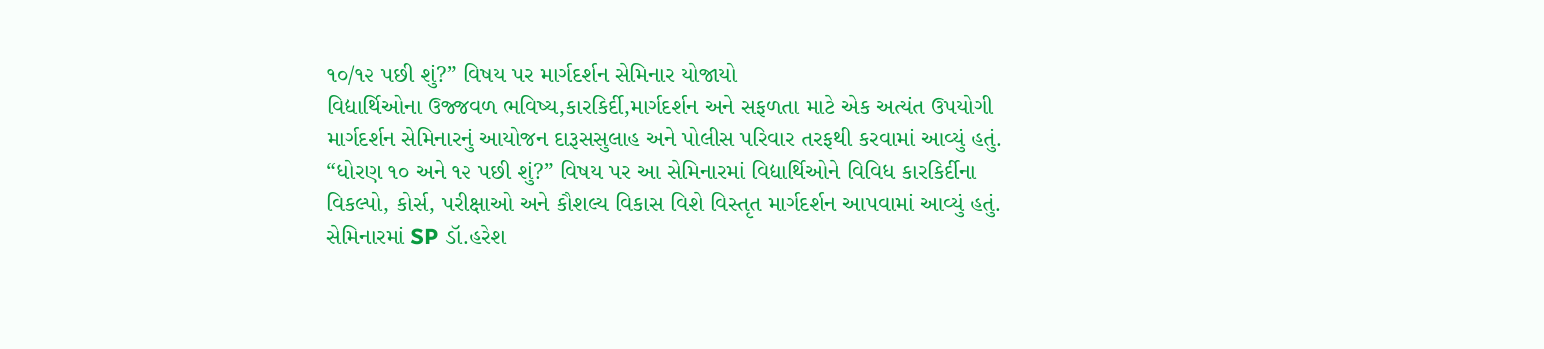૧૦/૧૨ પછી શું?” વિષય પર માર્ગદર્શન સેમિનાર યોજાયો
વિદ્યાર્થિઓના ઉજ્જવળ ભવિષ્ય,કારકિર્દી,માર્ગદર્શન અને સફળતા માટે એક અત્યંત ઉપયોગી માર્ગદર્શન સેમિનારનું આયોજન દારૂસસુલાહ અને પોલીસ પરિવાર તરફથી કરવામાં આવ્યું હતું.
“ધોરણ ૧૦ અને ૧૨ પછી શું?” વિષય પર આ સેમિનારમાં વિદ્યાર્થિઓને વિવિધ કારકિર્દીના વિકલ્પો, કોર્સ, પરીક્ષાઓ અને કૌશલ્ય વિકાસ વિશે વિસ્તૃત માર્ગદર્શન આપવામાં આવ્યું હતું.
સેમિનારમાં SP ડૉ.હરેશ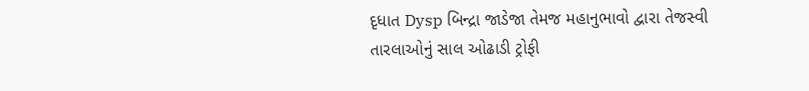દૃધાત Dysp બિન્દ્રા જાડેજા તેમજ મહાનુભાવો દ્વારા તેજસ્વી તારલાઓનું સાલ ઓઢાડી ટ્રોફી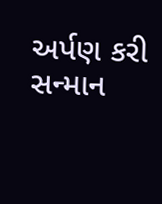અર્પણ કરી સન્માન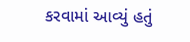કરવામાં આવ્યું હતું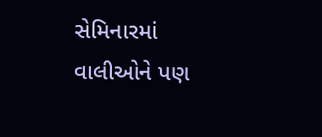સેમિનારમાં વાલીઓને પણ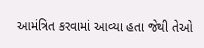આમંત્રિત કરવામાં આવ્યા હતા જેથી તેઓ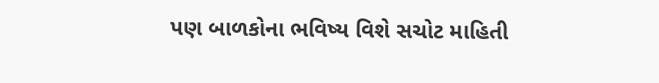પણ બાળકોના ભવિષ્ય વિશે સચોટ માહિતી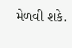મેળવી શકે.